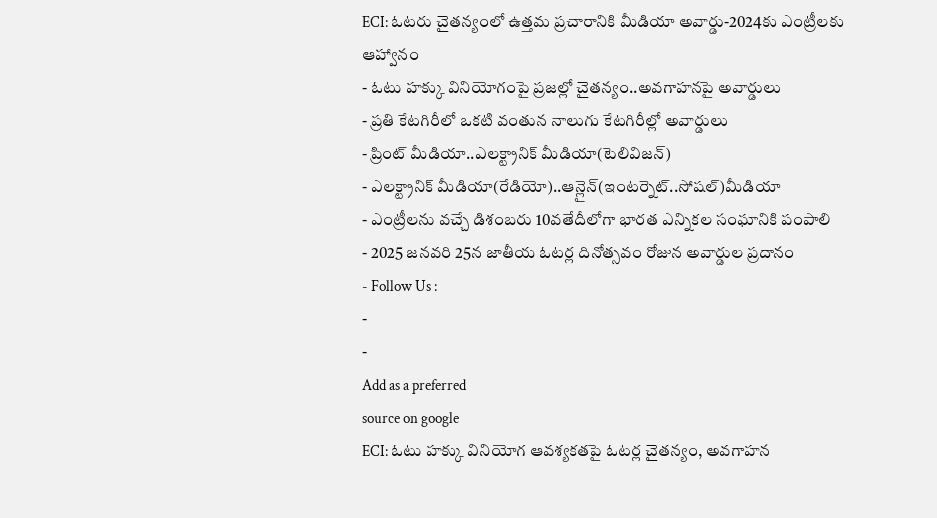ECI: ఓటరు చైతన్యంలో ఉత్తమ ప్రచారానికి మీడియా అవార్డు-2024కు ఎంట్రీలకు ఆహ్వానం
- ఓటు హక్కు వినియోగంపై ప్రజల్లో చైతన్యం..అవగాహనపై అవార్డులు
- ప్రతి కేటగిరీలో ఒకటి వంతున నాలుగు కేటగిరీల్లో అవార్డులు
- ప్రింట్ మీడియా..ఎలక్ట్రానిక్ మీడియా(టెలివిజన్)
- ఎలక్ట్రానిక్ మీడియా(రేడియో)..ఆన్లైన్(ఇంటర్నెట్..సోషల్)మీడియా
- ఎంట్రీలను వచ్చే డిశంబరు 10వతేదీలోగా భారత ఎన్నికల సంఘానికి పంపాలి
- 2025 జనవరి 25న జాతీయ ఓటర్ల దినోత్సవం రోజున అవార్డుల ప్రదానం
- Follow Us :
-
-
Add as a preferred
source on google
ECI: ఓటు హక్కు వినియోగ ఆవశ్యకతపై ఓటర్ల చైతన్యం, అవగాహన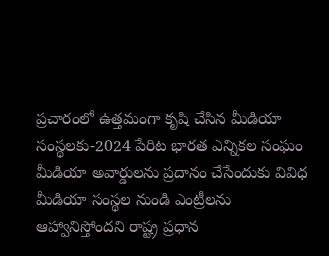ప్రచారంలో ఉత్తమంగా కృషి చేసిన మీడియా సంస్థలకు-2024 పేరిట భారత ఎన్నికల సంఘం మీడియా అవార్డులను ప్రదానం చేసేందుకు వివిధ మీడియా సంస్థల నుండి ఎంట్రీలను ఆహ్వానిస్తోందని రాష్ట్ర ప్రధాన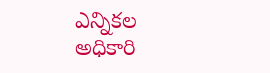ఎన్నికల అధికారి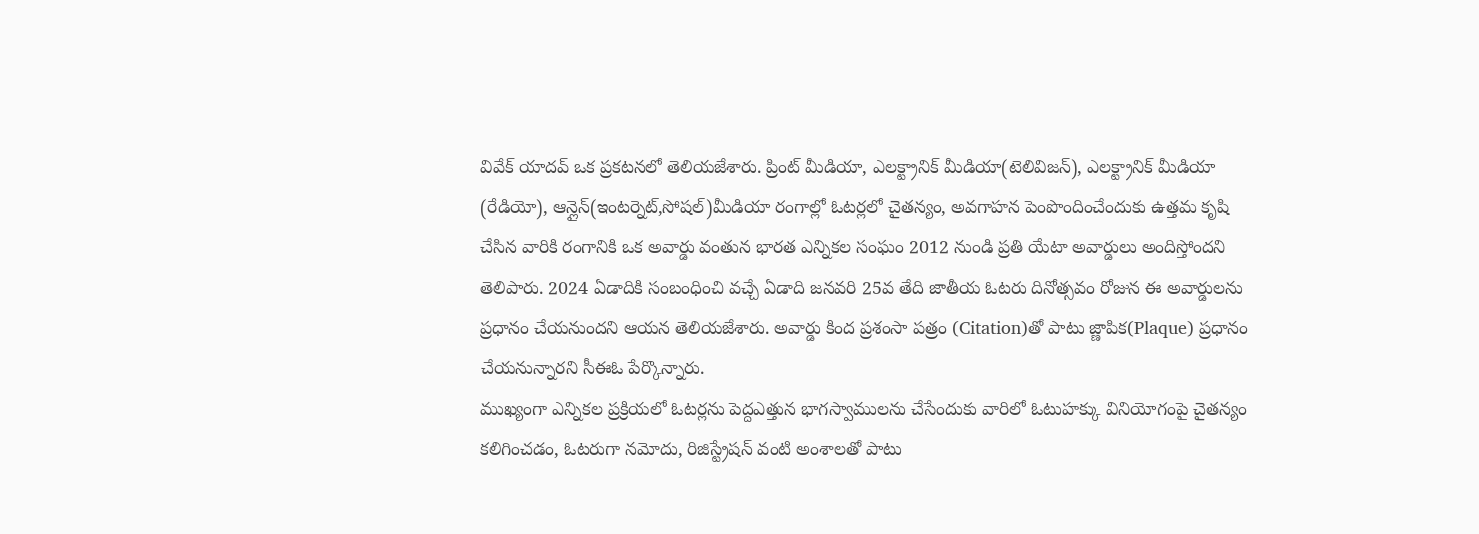వివేక్ యాదవ్ ఒక ప్రకటనలో తెలియజేశారు. ప్రింట్ మీడియా, ఎలక్ట్రానిక్ మీడియా(టెలివిజన్), ఎలక్ట్రానిక్ మీడియా (రేడియో), ఆన్లైన్(ఇంటర్నెట్,సోషల్)మీడియా రంగాల్లో ఓటర్లలో చైతన్యం, అవగాహన పెంపొందించేందుకు ఉత్తమ కృషి చేసిన వారికి రంగానికి ఒక అవార్డు వంతున భారత ఎన్నికల సంఘం 2012 నుండి ప్రతి యేటా అవార్డులు అందిస్తోందని తెలిపారు. 2024 ఏడాదికి సంబంధించి వచ్చే ఏడాది జనవరి 25వ తేది జాతీయ ఓటరు దినోత్సవం రోజున ఈ అవార్డులను ప్రధానం చేయనుందని ఆయన తెలియజేశారు. అవార్డు కింద ప్రశంసా పత్రం (Citation)తో పాటు జ్ణాపిక(Plaque) ప్రధానం చేయనున్నారని సీఈఓ పేర్కొన్నారు.
ముఖ్యంగా ఎన్నికల ప్రక్రియలో ఓటర్లను పెద్దఎత్తున భాగస్వాములను చేసేందుకు వారిలో ఓటుహక్కు వినియోగంపై చైతన్యం కలిగించడం, ఓటరుగా నమోదు, రిజిస్ట్రేషన్ వంటి అంశాలతో పాటు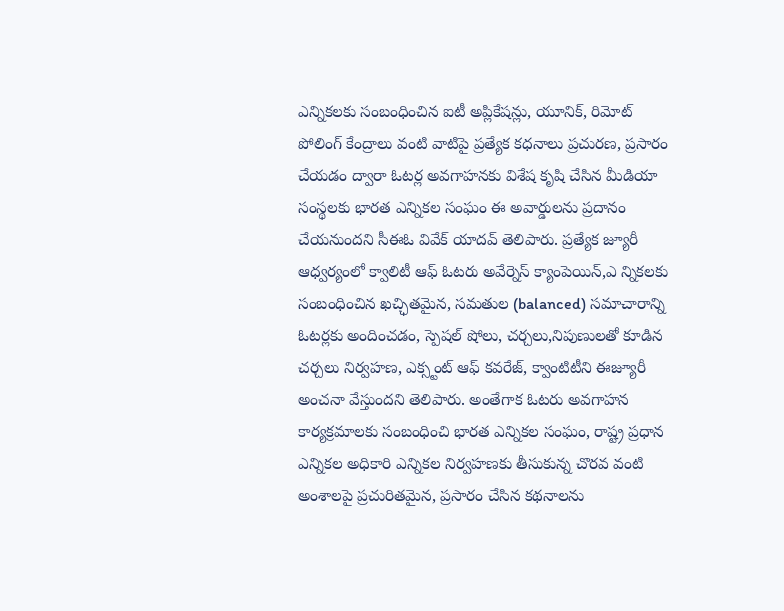ఎన్నికలకు సంబంధించిన ఐటీ అప్లికేషన్లు, యూనిక్, రిమోట్ పోలింగ్ కేంద్రాలు వంటి వాటిపై ప్రత్యేక కధనాలు ప్రచురణ, ప్రసారం చేయడం ద్వారా ఓటర్ల అవగాహనకు విశేష కృషి చేసిన మీడియా సంస్థలకు భారత ఎన్నికల సంఘం ఈ అవార్డులను ప్రదానం చేయనుందని సీఈఓ వివేక్ యాదవ్ తెలిపారు. ప్రత్యేక జ్యూరీ ఆధ్వర్యంలో క్వాలిటీ ఆఫ్ ఓటరు అవేర్నెస్ క్యాంపెయిన్,ఎ న్నికలకు సంబంధించిన ఖచ్ఛితమైన, సమతుల (balanced) సమాచారాన్ని ఓటర్లకు అందించడం, స్పెషల్ షోలు, చర్చలు,నిపుణులతో కూడిన చర్చలు నిర్వహణ, ఎక్స్టంట్ ఆఫ్ కవరేజ్, క్వాంటిటీని ఈజ్యూరీ అంచనా వేస్తుందని తెలిపారు. అంతేగాక ఓటరు అవగాహన కార్యక్రమాలకు సంబంధించి భారత ఎన్నికల సంఘం, రాష్ట్ర ప్రధాన ఎన్నికల అధికారి ఎన్నికల నిర్వహణకు తీసుకున్న చొరవ వంటి అంశాలపై ప్రచురితమైన, ప్రసారం చేసిన కథనాలను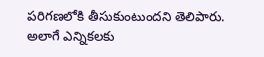పరిగణలోకి తీసుకుంటుందని తెలిపారు. అలాగే ఎన్నికలకు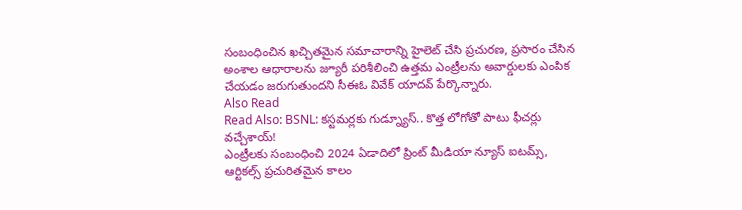సంబంధించిన ఖచ్చితమైన సమాచారాన్ని హైలెట్ చేసి ప్రచురణ, ప్రసారం చేసిన అంశాల ఆధారాలను జ్యూరీ పరిశీలించి ఉత్తమ ఎంట్రీలను అవార్డులకు ఎంపిక చేయడం జరుగుతుందని సీఈఓ వివేక్ యాదవ్ పేర్కొన్నారు.
Also Read
Read Also: BSNL: కస్టమర్లకు గుడ్న్యూస్.. కొత్త లోగోతో పాటు ఫీచర్లు వచ్చేశాయ్!
ఎంట్రీలకు సంబంధించి 2024 ఏడాదిలో ప్రింట్ మీడియా న్యూస్ ఐటమ్స్, ఆర్టికల్స్ ప్రచురితమైన కాలం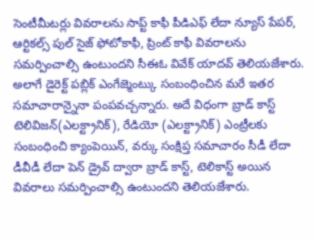సెంటీమీటర్లు వివరాలను సాప్ట్ కాఫీ పీడిఎఫ్ లేదా న్యూస్ పేపర్, ఆర్టికల్స్ పుల్ సైజ్ ఫోటోకాఫీ, ప్రింట్ కాఫీ వివరాలను సమర్పించాల్సి ఉంటుందని సీఈఓ వివేక్ యాదవ్ తెలియజేశారు. అలాగే డైరెక్ట్ పబ్లిక్ ఎంగేజ్మెంట్కు సంబంధించిన మరే ఇతర సమాచారాన్నైనా పంపవచ్చన్నారు. అదే విధంగా బ్రాడ్ కాస్ట్ టెలివిజన్(ఎలక్ట్రానిక్), రేడియో (ఎలక్ట్రానిక్) ఎంట్రీలకు సంబంధించి క్యాంపెయిన్, వర్కు సంక్షిప్త సమాచారం సీడీ లేదా డీవీడీ లేదా పెన్ డ్రైవ్ ద్వారా బ్రాడ్ కాస్ట్, టెలికాస్ట్ అయిన వివరాలు సమర్పించాల్సి ఉంటుందని తెలియజేశారు.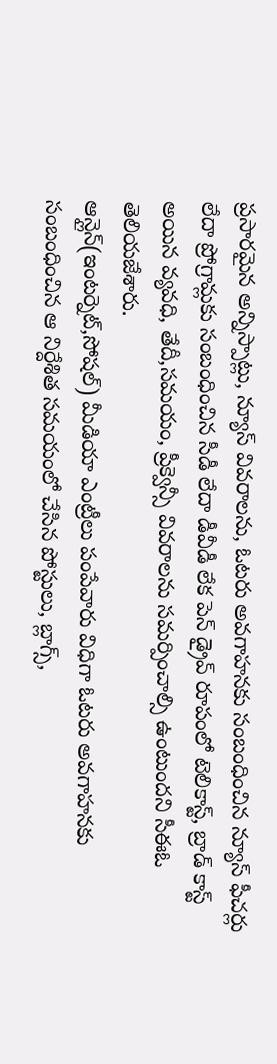ప్రసారమైన అన్నిస్పాట్లు, న్యూస్ వివరాలను, ఓటరు అవగాహనకు సంబంధించిన న్యూస్ ఫీచర్లు లేదా ప్రోగ్రామ్లకు సంబంధించిన సీడీ లేదా డీవీడీ లేక పెన్ డ్రైవ్ రూపంలో టెలికాస్ట్, బ్రాడ్ కాస్ట్ అయిన వ్యవధి, తేదీ,సమయం, ప్రీక్వెన్సీ వివరాలను సమర్పించాల్సి ఉంటుందని సీఈఓ తెలియజేశారు.
ఆన్లైన్(ఇంటర్నెట్,సోషల్) మీడియా ఎంట్రీలు పంపేవారు విధిగా ఓటరు అవగాహనకు సంబంధించిన ఆ నిర్దేశిత సమయంలో చేసిన పోస్టులు, బ్లాగ్స్,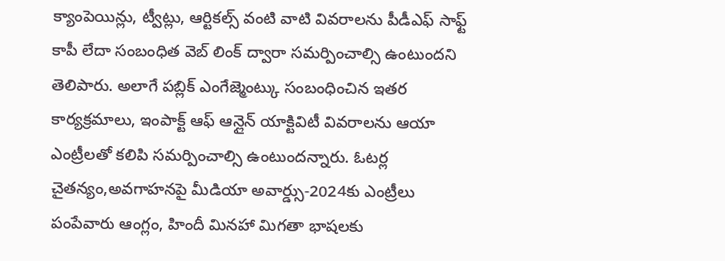క్యాంపెయిన్లు, ట్వీట్లు, ఆర్టికల్స్ వంటి వాటి వివరాలను పీడీఎఫ్ సాఫ్ట్ కాపీ లేదా సంబంధిత వెబ్ లింక్ ద్వారా సమర్పించాల్సి ఉంటుందని తెలిపారు. అలాగే పబ్లిక్ ఎంగేజ్మెంట్కు సంబంధించిన ఇతర కార్యక్రమాలు, ఇంపాక్ట్ ఆఫ్ ఆన్లైన్ యాక్టివిటీ వివరాలను ఆయా ఎంట్రీలతో కలిపి సమర్పించాల్సి ఉంటుందన్నారు. ఓటర్ల చైతన్యం,అవగాహనపై మీడియా అవార్డ్సు-2024కు ఎంట్రీలు పంపేవారు ఆంగ్లం, హిందీ మినహా మిగతా భాషలకు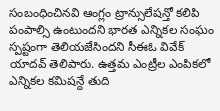సంబంధించినవి ఆంగ్లం ట్రాన్సులేషన్తో కలిపి పంపాల్సి ఉంటుందని భారత ఎన్నికల సంఘం స్పష్టంగా తెలియజేసిందని సీఈఓ వివేక్ యాదవ్ తెలిపారు. ఉత్తమ ఎంట్రీల ఎంపికలో ఎన్నికల కమిషన్దే తుది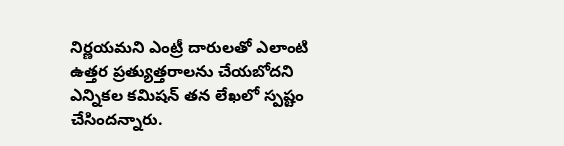నిర్ణయమని ఎంట్రీ దారులతో ఎలాంటి ఉత్తర ప్రత్యుత్తరాలను చేయబోదని ఎన్నికల కమిషన్ తన లేఖలో స్పష్టం చేసిందన్నారు.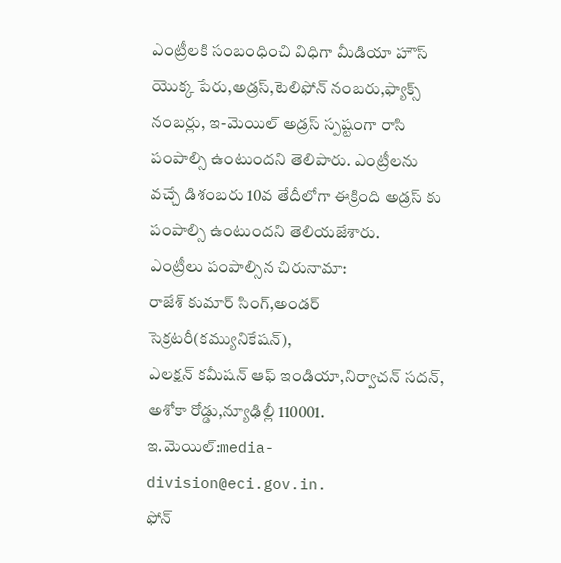ఎంట్రీలకి సంబంధించి విధిగా మీడియా హౌస్ యొక్క పేరు,అడ్రస్,టెలిఫోన్ నంబరు,ఫ్యాక్స్ నంబర్లు, ఇ-మెయిల్ అడ్రస్ స్పష్టంగా రాసి పంపాల్సి ఉంటుందని తెలిపారు. ఎంట్రీలను వచ్చే డిశంబరు 10వ తేదీలోగా ఈక్రింది అడ్రస్ కు పంపాల్సి ఉంటుందని తెలియజేశారు.
ఎంట్రీలు పంపాల్సిన చిరునామా:
రాజేశ్ కుమార్ సింగ్,అండర్ సెక్రటరీ(కమ్యునికేషన్),
ఎలక్షన్ కమీషన్ ఆఫ్ ఇండియా,నిర్వాచన్ సదన్,
అశోకా రోడ్డు,న్యూఢిల్లీ 110001.
ఇ.మెయిల్:media-division@eci.gov.in.
ఫోన్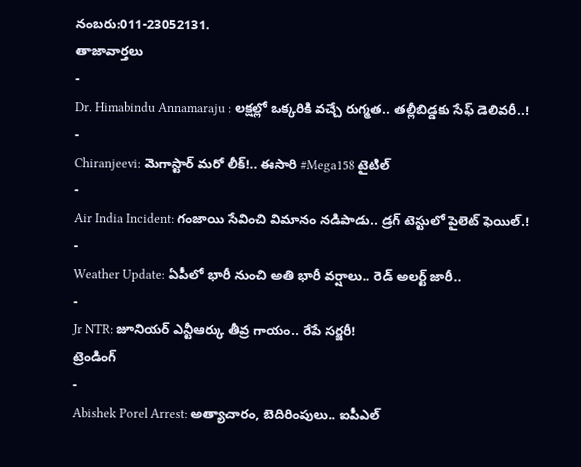నంబరు:011-23052131.
తాజావార్తలు
-
Dr. Himabindu Annamaraju : లక్షల్లో ఒక్కరికి వచ్చే రుగ్మత.. తల్లీబిడ్డకు సేఫ్ డెలివరీ..!
-
Chiranjeevi: మెగాస్టార్ మరో లీక్!.. ఈసారి #Mega158 టైటిల్
-
Air India Incident: గంజాయి సేవించి విమానం నడిపాడు.. డ్రగ్ టెస్టులో పైలెట్ ఫెయిల్.!
-
Weather Update: ఏపీలో భారీ నుంచి అతి భారీ వర్షాలు.. రెడ్ అలర్ట్ జారీ..
-
Jr NTR: జూనియర్ ఎన్టీఆర్కు తీవ్ర గాయం.. రేపే సర్జరీ!
ట్రెండింగ్
-
Abishek Porel Arrest: అత్యాచారం, బెదిరింపులు.. ఐపీఎల్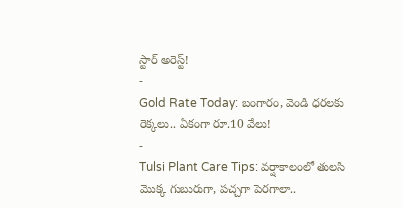స్టార్ అరెస్ట్!
-
Gold Rate Today: బంగారం, వెండి ధరలకు రెక్కలు.. ఏకంగా రూ.10 వేలు!
-
Tulsi Plant Care Tips: వర్షాకాలంలో తులసి మొక్క గుబురుగా, పచ్చగా పెరగాలా..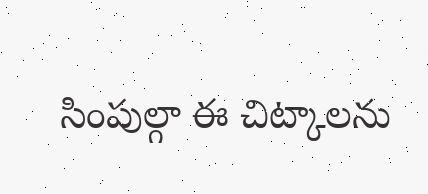సింపుల్గా ఈ చిట్కాలను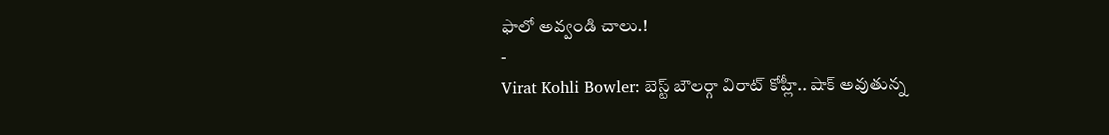ఫాలో అవ్వండి చాలు.!
-
Virat Kohli Bowler: బెస్ట్ బౌలర్గా విరాట్ కోహ్లీ.. షాక్ అవుతున్న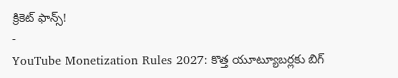క్రికెట్ ఫాన్స్!
-
YouTube Monetization Rules 2027: కొత్త యూట్యూబర్లకు బిగ్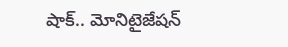షాక్.. మోనిటైజేషన్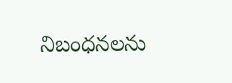నిబంధనలను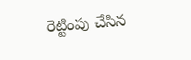రెట్టింపు చేసిన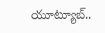యూట్యూబ్..